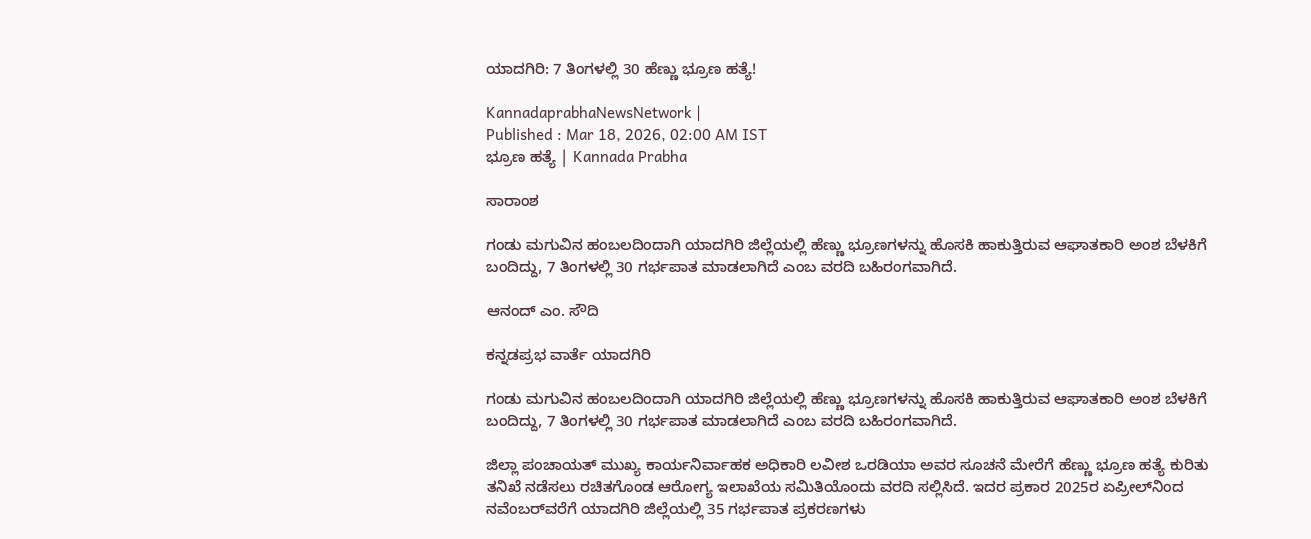ಯಾದಗಿರಿ: 7 ತಿಂಗಳಲ್ಲಿ 30 ಹೆಣ್ಣು ಭ್ರೂಣ ಹತ್ಯೆ!

KannadaprabhaNewsNetwork |
Published : Mar 18, 2026, 02:00 AM IST
ಭ್ರೂಣ ಹತ್ಯೆ | Kannada Prabha

ಸಾರಾಂಶ

ಗಂಡು ಮಗುವಿನ ಹಂಬಲದಿಂದಾಗಿ ಯಾದಗಿರಿ ಜಿಲ್ಲೆಯಲ್ಲಿ ಹೆಣ್ಣು ಭ್ರೂಣಗಳನ್ನು ಹೊಸಕಿ ಹಾಕುತ್ತಿರುವ ಆಘಾತಕಾರಿ ಅಂಶ ಬೆಳಕಿಗೆ ಬಂದಿದ್ದು, 7 ತಿಂಗಳಲ್ಲಿ 30 ಗರ್ಭಪಾತ ಮಾಡಲಾಗಿದೆ ಎಂಬ ವರದಿ ಬಹಿರಂಗವಾಗಿದೆ.

ಆನಂದ್ ಎಂ. ಸೌದಿ

ಕನ್ನಡಪ್ರಭ ವಾರ್ತೆ ಯಾದಗಿರಿ

ಗಂಡು ಮಗುವಿನ ಹಂಬಲದಿಂದಾಗಿ ಯಾದಗಿರಿ ಜಿಲ್ಲೆಯಲ್ಲಿ ಹೆಣ್ಣು ಭ್ರೂಣಗಳನ್ನು ಹೊಸಕಿ ಹಾಕುತ್ತಿರುವ ಆಘಾತಕಾರಿ ಅಂಶ ಬೆಳಕಿಗೆ ಬಂದಿದ್ದು, 7 ತಿಂಗಳಲ್ಲಿ 30 ಗರ್ಭಪಾತ ಮಾಡಲಾಗಿದೆ ಎಂಬ ವರದಿ ಬಹಿರಂಗವಾಗಿದೆ.

ಜಿಲ್ಲಾ ಪಂಚಾಯತ್‌ ಮುಖ್ಯ ಕಾರ್ಯನಿರ್ವಾಹಕ ಅಧಿಕಾರಿ ಲವೀಶ ಒರಡಿಯಾ ಅವರ ಸೂಚನೆ ಮೇರೆಗೆ ಹೆಣ್ಣು ಭ್ರೂಣ ಹತ್ಯೆ ಕುರಿತು ತನಿಖೆ ನಡೆಸಲು ರಚಿತಗೊಂಡ ಆರೋಗ್ಯ ಇಲಾಖೆಯ ಸಮಿತಿಯೊಂದು ವರದಿ ಸಲ್ಲಿಸಿದೆ. ಇದರ ಪ್ರಕಾರ 2025ರ ಏಪ್ರೀಲ್‌ನಿಂದ ನವೆಂಬರ್‌ವರೆಗೆ ಯಾದಗಿರಿ ಜಿಲ್ಲೆಯಲ್ಲಿ 35 ಗರ್ಭಪಾತ ಪ್ರಕರಣಗಳು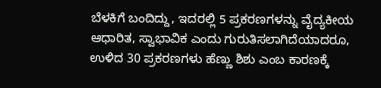ಬೆಳಕಿಗೆ ಬಂದಿದ್ದು, ಇದರಲ್ಲಿ 5 ಪ್ರಕರಣಗಳನ್ನು ವೈದ್ಯಕೀಯ ಆಧಾರಿತ, ಸ್ವಾಭಾವಿಕ ಎಂದು ಗುರುತಿಸಲಾಗಿದೆಯಾದರೂ, ಉಳಿದ 30 ಪ್ರಕರಣಗಳು ಹೆಣ್ಣು ಶಿಶು ಎಂಬ ಕಾರಣಕ್ಕೆ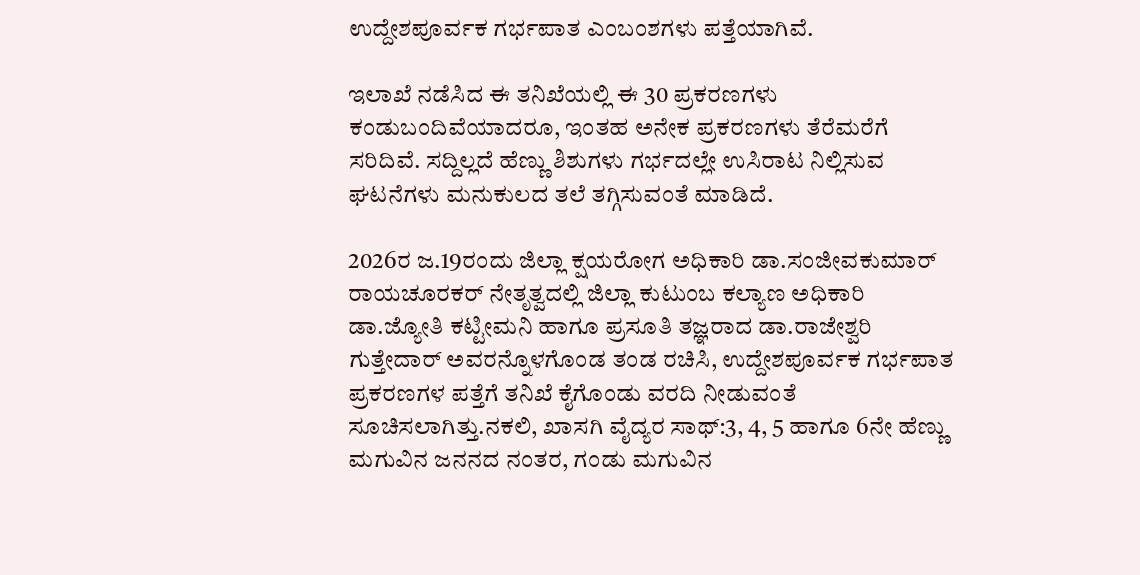ಉದ್ದೇಶಪೂರ್ವಕ ಗರ್ಭಪಾತ ಎಂಬಂಶಗಳು ಪತ್ತೆಯಾಗಿವೆ.

ಇಲಾಖೆ ನಡೆಸಿದ ಈ ತನಿಖೆಯಲ್ಲಿ ಈ 30 ಪ್ರಕರಣಗಳು ಕಂಡುಬಂದಿವೆಯಾದರೂ, ಇಂತಹ ಅನೇಕ ಪ್ರಕರಣಗಳು ತೆರೆಮರೆಗೆ ಸರಿದಿವೆ. ಸದ್ದಿಲ್ಲದೆ ಹೆಣ್ಣು ಶಿಶುಗಳು ಗರ್ಭದಲ್ಲೇ ಉಸಿರಾಟ ನಿಲ್ಲಿಸುವ ಘಟನೆಗಳು ಮನುಕುಲದ ತಲೆ ತಗ್ಗಿಸುವಂತೆ ಮಾಡಿದೆ.

2026ರ ಜ.19ರಂದು ಜಿಲ್ಲಾ ಕ್ಷಯರೋಗ ಅಧಿಕಾರಿ ಡಾ.ಸಂಜೀವಕುಮಾರ್ ರಾಯಚೂರಕರ್‌ ನೇತೃತ್ವದಲ್ಲಿ ಜಿಲ್ಲಾ ಕುಟುಂಬ ಕಲ್ಯಾಣ ಅಧಿಕಾರಿ ಡಾ.ಜ್ಯೋತಿ ಕಟ್ಟೀಮನಿ ಹಾಗೂ ಪ್ರಸೂತಿ ತಜ್ಞರಾದ ಡಾ.ರಾಜೇಶ್ವರಿ ಗುತ್ತೇದಾರ್‌ ಅವರನ್ನೊಳಗೊಂಡ ತಂಡ ರಚಿಸಿ, ಉದ್ದೇಶಪೂರ್ವಕ ಗರ್ಭಪಾತ ಪ್ರಕರಣಗಳ ಪತ್ತೆಗೆ ತನಿಖೆ ಕೈಗೊಂಡು ವರದಿ ನೀಡುವಂತೆ ಸೂಚಿಸಲಾಗಿತ್ತು.ನಕಲಿ, ಖಾಸಗಿ ವೈದ್ಯರ ಸಾಥ್‌:3, 4, 5 ಹಾಗೂ 6ನೇ ಹೆಣ್ಣು ಮಗುವಿನ ಜನನದ ನಂತರ, ಗಂಡು ಮಗುವಿನ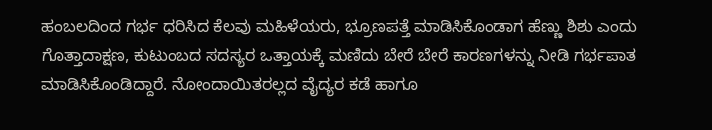ಹಂಬಲದಿಂದ ಗರ್ಭ ಧರಿಸಿದ ಕೆಲವು ಮಹಿಳೆಯರು, ಭ್ರೂಣಪತ್ತೆ ಮಾಡಿಸಿಕೊಂಡಾಗ ಹೆಣ್ಣು ಶಿಶು ಎಂದು ಗೊತ್ತಾದಾಕ್ಷಣ, ಕುಟುಂಬದ ಸದಸ್ಯರ ಒತ್ತಾಯಕ್ಕೆ ಮಣಿದು ಬೇರೆ ಬೇರೆ ಕಾರಣಗಳನ್ನು ನೀಡಿ ಗರ್ಭಪಾತ ಮಾಡಿಸಿಕೊಂಡಿದ್ದಾರೆ. ನೋಂದಾಯಿತರಲ್ಲದ ವೈದ್ಯರ ಕಡೆ ಹಾಗೂ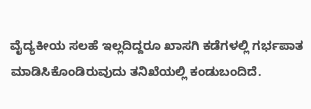ವೈದ್ಯಕೀಯ ಸಲಹೆ ಇಲ್ಲದಿದ್ದರೂ ಖಾಸಗಿ ಕಡೆಗಳಲ್ಲಿ ಗರ್ಭಪಾತ ಮಾಡಿಸಿಕೊಂಡಿರುವುದು ತನಿಖೆಯಲ್ಲಿ ಕಂಡುಬಂದಿದೆ.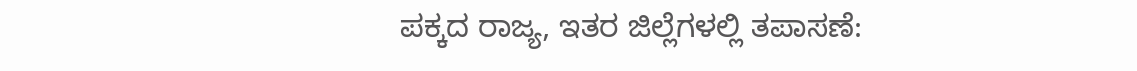ಪಕ್ಕದ ರಾಜ್ಯ, ಇತರ ಜಿಲ್ಲೆಗಳಲ್ಲಿ ತಪಾಸಣೆ: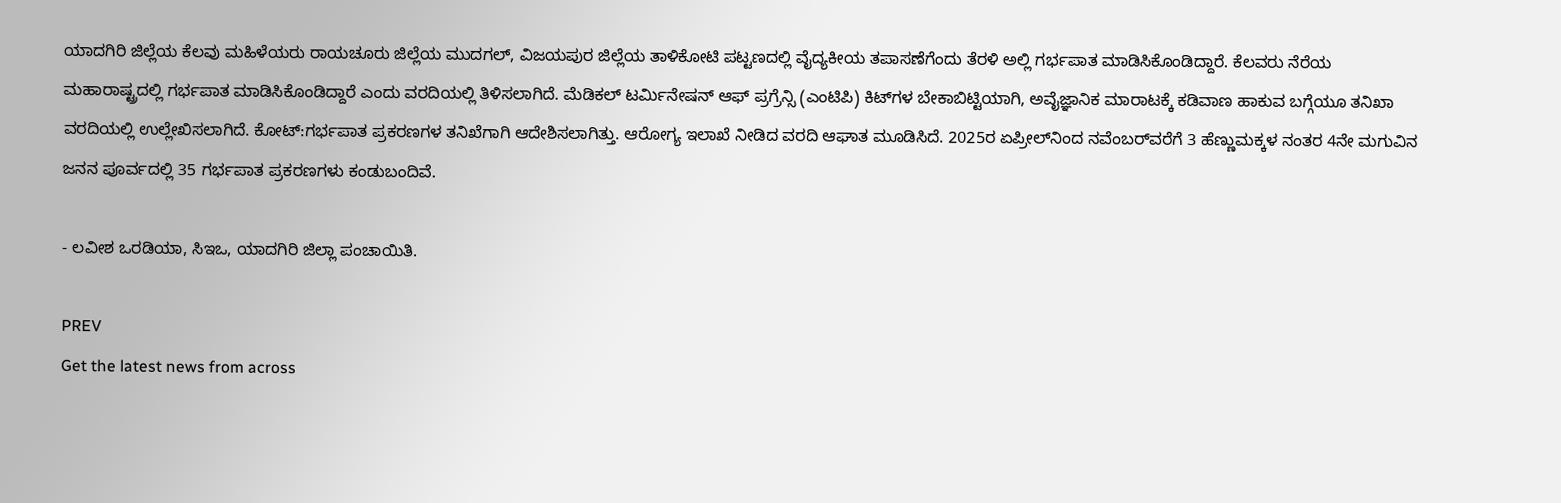ಯಾದಗಿರಿ ಜಿಲ್ಲೆಯ ಕೆಲವು ಮಹಿಳೆಯರು ರಾಯಚೂರು ಜಿಲ್ಲೆಯ ಮುದಗಲ್, ವಿಜಯಪುರ ಜಿಲ್ಲೆಯ ತಾಳಿಕೋಟಿ ಪಟ್ಟಣದಲ್ಲಿ ವೈದ್ಯಕೀಯ ತಪಾಸಣೆಗೆಂದು ತೆರಳಿ ಅಲ್ಲಿ ಗರ್ಭಪಾತ ಮಾಡಿಸಿಕೊಂಡಿದ್ದಾರೆ. ಕೆಲವರು ನೆರೆಯ ಮಹಾರಾಷ್ಟ್ರದಲ್ಲಿ ಗರ್ಭಪಾತ ಮಾಡಿಸಿಕೊಂಡಿದ್ದಾರೆ ಎಂದು ವರದಿಯಲ್ಲಿ ತಿಳಿಸಲಾಗಿದೆ. ಮೆಡಿಕಲ್ ಟರ್ಮಿನೇಷನ್‌ ಆಫ್‌ ಪ್ರಗ್ರೆನ್ಸಿ (ಎಂಟಿಪಿ) ಕಿಟ್‌ಗಳ ಬೇಕಾಬಿಟ್ಟಿಯಾಗಿ, ಅವೈಜ್ಞಾನಿಕ ಮಾರಾಟಕ್ಕೆ ಕಡಿವಾಣ ಹಾಕುವ ಬಗ್ಗೆಯೂ ತನಿಖಾ ವರದಿಯಲ್ಲಿ ಉಲ್ಲೇಖಿಸಲಾಗಿದೆ. ಕೋಟ್‌:ಗರ್ಭಪಾತ ಪ್ರಕರಣಗಳ ತನಿಖೆಗಾಗಿ ಆದೇಶಿಸಲಾಗಿತ್ತು. ಆರೋಗ್ಯ ಇಲಾಖೆ ನೀಡಿದ ವರದಿ ಆಘಾತ ಮೂಡಿಸಿದೆ. 2025ರ ಏಪ್ರೀಲ್‌ನಿಂದ ನವೆಂಬರ್‌ವರೆಗೆ 3 ಹೆಣ್ಣುಮಕ್ಕಳ ನಂತರ 4ನೇ ಮಗುವಿನ ಜನನ ಪೂರ್ವದಲ್ಲಿ 35 ಗರ್ಭಪಾತ ಪ್ರಕರಣಗಳು ಕಂಡುಬಂದಿವೆ.

- ಲವೀಶ ಒರಡಿಯಾ, ಸಿಇಒ, ಯಾದಗಿರಿ ಜಿಲ್ಲಾ ಪಂಚಾಯಿತಿ.

PREV
Get the latest news from across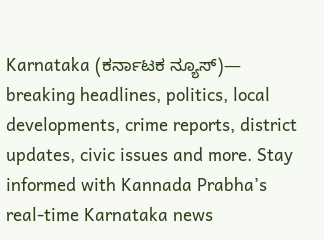Karnataka (ಕರ್ನಾಟಕ ನ್ಯೂಸ್)— breaking headlines, politics, local developments, crime reports, district updates, civic issues and more. Stay informed with Kannada Prabha’s real‑time Karnataka news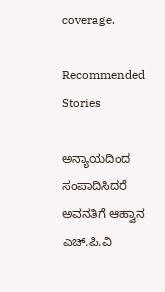coverage.

Recommended Stories

ಅನ್ಯಾಯದಿಂದ ಸಂಪಾದಿಸಿದರೆ ಅವನತಿಗೆ ಆಹ್ವಾನ
ಎಚ್‌.ಪಿ.ವಿ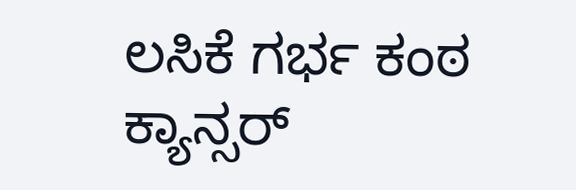ಲಸಿಕೆ ಗರ್ಭ ಕಂಠ ಕ್ಯಾನ್ಸರ್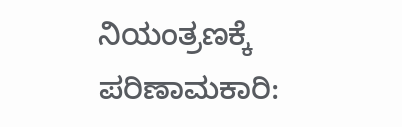ನಿಯಂತ್ರಣಕ್ಕೆ ಪರಿಣಾಮಕಾರಿ: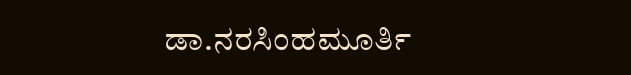ಡಾ.ನರಸಿಂಹಮೂರ್ತಿ